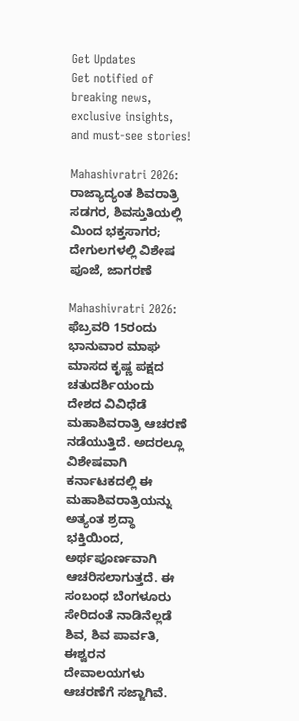Get Updates
Get notified of breaking news, exclusive insights, and must-see stories!

Mahashivratri 2026: ರಾಜ್ಯಾದ್ಯಂತ ಶಿವರಾತ್ರಿ ಸಡಗರ, ಶಿವಸ್ತುತಿಯಲ್ಲಿ ಮಿಂದ ಭಕ್ತಸಾಗರ; ದೇಗುಲಗಳಲ್ಲಿ ವಿಶೇಷ ಪೂಜೆ, ಜಾಗರಣೆ

Mahashivratri 2026: ಫೆಬ್ರವರಿ 15ರಂದು ಭಾನುವಾರ ಮಾಘ ಮಾಸದ ಕೃಷ್ಣ ಪಕ್ಷದ ಚತುದರ್ಶಿಯಂದು ದೇಶದ ವಿವಿಧೆಡೆ ಮಹಾಶಿವರಾತ್ರಿ ಆಚರಣೆ ನಡೆಯುತ್ತಿದೆ. ಅದರಲ್ಲೂ ವಿಶೇಷವಾಗಿ ಕರ್ನಾಟಕದಲ್ಲಿ ಈ ಮಹಾಶಿವರಾತ್ರಿಯನ್ನು ಅತ್ಯಂತ ಶ್ರದ್ಧಾ ಭಕ್ತಿಯಿಂದ, ಅರ್ಥಪೂರ್ಣವಾಗಿ ಆಚರಿಸಲಾಗುತ್ತದೆ. ಈ ಸಂಬಂಧ ಬೆಂಗಳೂರು ಸೇರಿದಂತೆ ನಾಡಿನೆಲ್ಲಡೆ ಶಿವ, ಶಿವ ಪಾರ್ವತಿ, ಈಶ್ವರನ ದೇವಾಲಯಗಳು ಆಚರಣೆಗೆ ಸಜ್ಜಾಗಿವೆ.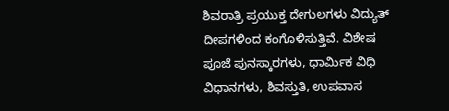ಶಿವರಾತ್ರಿ ಪ್ರಯುಕ್ತ ದೇಗುಲಗಳು ವಿದ್ಯುತ್ ದೀಪಗಳಿಂದ ಕಂಗೊಳಿಸುತ್ತಿವೆ. ವಿಶೇಷ ಪೂಜೆ ಪುನಸ್ಕಾರಗಳು, ಧಾರ್ಮಿಕ ವಿಧಿ ವಿಧಾನಗಳು, ಶಿವಸ್ತುತಿ, ಉಪವಾಸ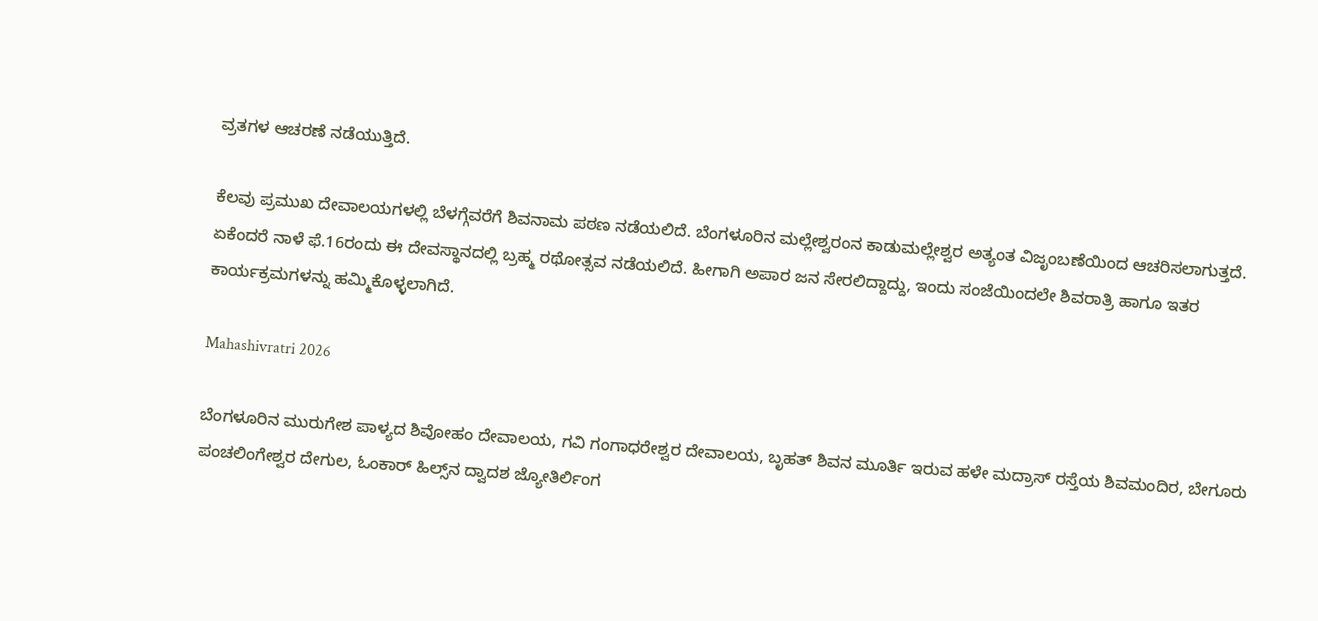ವ್ರತಗಳ ಆಚರಣೆ ನಡೆಯುತ್ತಿದೆ.

ಕೆಲವು ಪ್ರಮುಖ ದೇವಾಲಯಗಳಲ್ಲಿ ಬೆಳಗ್ಗೆವರೆಗೆ ಶಿವನಾಮ ಪಠಣ ನಡೆಯಲಿದೆ. ಬೆಂಗಳೂರಿನ ಮಲ್ಲೇಶ್ವರಂನ ಕಾಡುಮಲ್ಲೇಶ್ವರ ಅತ್ಯಂತ ವಿಜೃಂಬಣೆಯಿಂದ ಆಚರಿಸಲಾಗುತ್ತದೆ. ಏಕೆಂದರೆ ನಾಳೆ ಫೆ.16ರಂದು ಈ ದೇವಸ್ಥಾನದಲ್ಲಿ ಬ್ರಹ್ಮ ರಥೋತ್ಸವ ನಡೆಯಲಿದೆ. ಹೀಗಾಗಿ ಅಪಾರ ಜನ ಸೇರಲಿದ್ದಾದ್ದು, ಇಂದು ಸಂಜೆಯಿಂದಲೇ ಶಿವರಾತ್ರಿ ಹಾಗೂ ಇತರ ಕಾರ್ಯಕ್ರಮಗಳನ್ನು ಹಮ್ಮಿಕೊಳ್ಳಲಾಗಿದೆ.

Mahashivratri 2026

ಬೆಂಗಳೂರಿನ ಮುರುಗೇಶ ಪಾಳ್ಯದ ಶಿವೋಹಂ ದೇವಾಲಯ, ಗವಿ ಗಂಗಾಧರೇಶ್ವರ ದೇವಾಲಯ, ಬೃಹತ್ ಶಿವನ ಮೂರ್ತಿ ಇರುವ ಹಳೇ ಮದ್ರಾಸ್ ರಸ್ತೆಯ ಶಿವಮಂದಿರ, ಬೇಗೂರು ಪಂಚಲಿಂಗೇಶ್ವರ ದೇಗುಲ, ಓಂಕಾರ್ ಹಿಲ್ಸ್‌ನ ದ್ವಾದಶ ಜ್ಯೋತಿರ್ಲಿಂಗ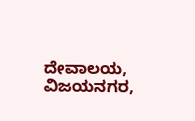ದೇವಾಲಯ, ವಿಜಯನಗರ,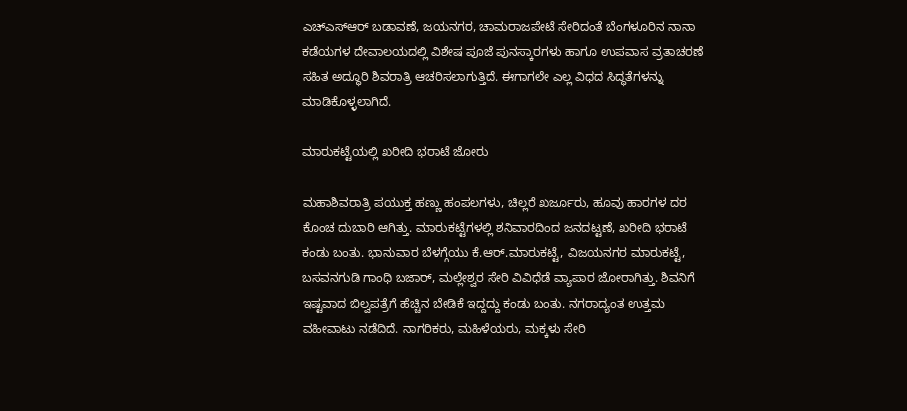ಎಚ್‌ಎಸ್‌ಆರ್ ಬಡಾವಣೆ, ಜಯನಗರ, ಚಾಮರಾಜಪೇಟೆ ಸೇರಿದಂತೆ ಬೆಂಗಳೂರಿನ ನಾನಾ ಕಡೆಯಗಳ ದೇವಾಲಯದಲ್ಲಿ ವಿಶೇಷ ಪೂಜೆ ಪುನಸ್ಕಾರಗಳು ಹಾಗೂ ಉಪವಾಸ ವ್ರತಾಚರಣೆ ಸಹಿತ ಅದ್ಧೂರಿ ಶಿವರಾತ್ರಿ ಆಚರಿಸಲಾಗುತ್ತಿದೆ. ಈಗಾಗಲೇ ಎಲ್ಲ ವಿಧದ ಸಿದ್ಧತೆಗಳನ್ನು ಮಾಡಿಕೊಳ್ಳಲಾಗಿದೆ.

ಮಾರುಕಟ್ಟೆಯಲ್ಲಿ ಖರೀದಿ ಭರಾಟೆ ಜೋರು

ಮಹಾಶಿವರಾತ್ರಿ ಪಯುಕ್ತ ಹಣ್ಣು ಹಂಪಲಗಳು, ಚಿಲ್ಲರೆ ಖರ್ಜೂರು, ಹೂವು ಹಾರಗಳ ದರ ಕೊಂಚ ದುಬಾರಿ ಆಗಿತ್ತು. ಮಾರುಕಟ್ಟೆಗಳಲ್ಲಿ ಶನಿವಾರದಿಂದ ಜನದಟ್ಟಣೆ, ಖರೀದಿ ಭರಾಟೆ ಕಂಡು ಬಂತು. ಭಾನುವಾರ ಬೆಳಗ್ಗೆಯು ಕೆ.ಆರ್.ಮಾರುಕಟ್ಟೆ, ವಿಜಯನಗರ ಮಾರುಕಟ್ಟೆ, ಬಸವನಗುಡಿ ಗಾಂಧಿ ಬಜಾರ್, ಮಲ್ಲೇಶ್ವರ ಸೇರಿ ವಿವಿಧೆಡೆ ವ್ಯಾಪಾರ ಜೋರಾಗಿತ್ತು. ಶಿವನಿಗೆ ಇಷ್ಟವಾದ ಬಿಲ್ವಪತ್ರೆಗೆ ಹೆಚ್ಚಿನ ಬೇಡಿಕೆ ಇದ್ದದ್ದು ಕಂಡು ಬಂತು. ನಗರಾದ್ಯಂತ ಉತ್ತಮ ವಹೀವಾಟು ನಡೆದಿದೆ. ನಾಗರಿಕರು, ಮಹಿಳೆಯರು, ಮಕ್ಕಳು ಸೇರಿ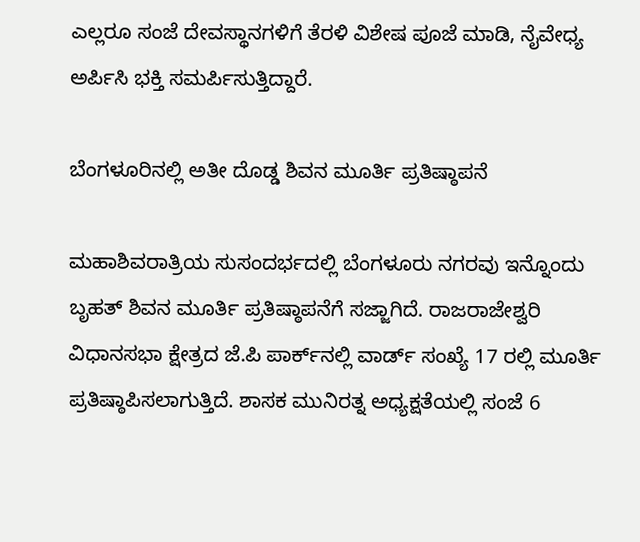ಎಲ್ಲರೂ ಸಂಜೆ ದೇವಸ್ಥಾನಗಳಿಗೆ ತೆರಳಿ ವಿಶೇಷ ಪೂಜೆ ಮಾಡಿ, ನೈವೇಧ್ಯ ಅರ್ಪಿಸಿ ಭಕ್ತಿ ಸಮರ್ಪಿಸುತ್ತಿದ್ದಾರೆ.

ಬೆಂಗಳೂರಿನಲ್ಲಿ ಅತೀ ದೊಡ್ಡ ಶಿವನ ಮೂರ್ತಿ ಪ್ರತಿಷ್ಠಾಪನೆ

ಮಹಾಶಿವರಾತ್ರಿಯ ಸುಸಂದರ್ಭದಲ್ಲಿ ಬೆಂಗಳೂರು ನಗರವು ಇನ್ನೊಂದು ಬೃಹತ್ ಶಿವನ ಮೂರ್ತಿ ಪ್ರತಿಷ್ಠಾಪನೆಗೆ ಸಜ್ಜಾಗಿದೆ. ರಾಜರಾಜೇಶ್ವರಿ ವಿಧಾನಸಭಾ ಕ್ಷೇತ್ರದ ಜೆ.ಪಿ ಪಾರ್ಕ್‌ನಲ್ಲಿ ವಾರ್ಡ್ ಸಂಖ್ಯೆ 17 ರಲ್ಲಿ ಮೂರ್ತಿ ಪ್ರತಿಷ್ಠಾಪಿಸಲಾಗುತ್ತಿದೆ. ಶಾಸಕ ಮುನಿರತ್ನ ಅಧ್ಯಕ್ಷತೆಯಲ್ಲಿ ಸಂಜೆ 6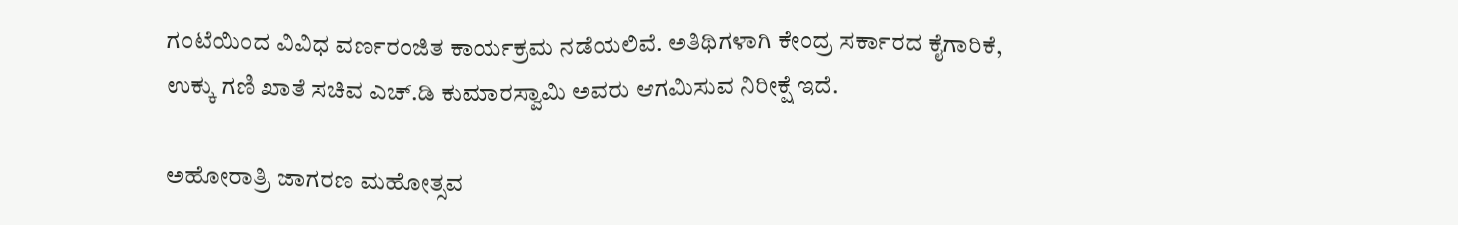ಗಂಟೆಯಿಂದ ವಿವಿಧ ವರ್ಣರಂಜಿತ ಕಾರ್ಯಕ್ರಮ ನಡೆಯಲಿವೆ. ಅತಿಥಿಗಳಾಗಿ ಕೇಂದ್ರ ಸರ್ಕಾರದ ಕೈಗಾರಿಕೆ, ಉಕ್ಕು ಗಣಿ ಖಾತೆ ಸಚಿವ ಎಚ್‌.ಡಿ ಕುಮಾರಸ್ವಾಮಿ ಅವರು ಆಗಮಿಸುವ ನಿರೀಕ್ಷೆ ಇದೆ.

ಅಹೋರಾತ್ರಿ ಜಾಗರಣ ಮಹೋತ್ಸವ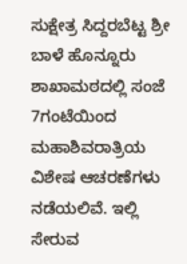ಸುಕ್ಷೇತ್ರ ಸಿದ್ದರಬೆಟ್ಟ ಶ್ರೀ ಬಾಳೆ ಹೊನ್ನೂರು ಶಾಖಾಮಠದಲ್ಲಿ ಸಂಜೆ 7ಗಂಟೆಯಿಂದ ಮಹಾಶಿವರಾತ್ರಿಯ ವಿಶೇಷ ಆಚರಣೆಗಳು ನಡೆಯಲಿವೆ. ಇಲ್ಲಿ ಸೇರುವ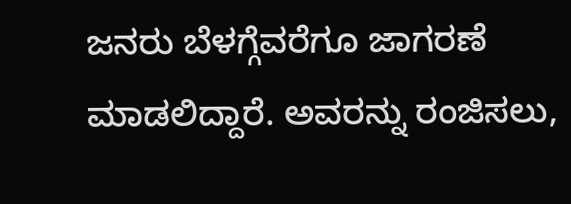ಜನರು ಬೆಳಗ್ಗೆವರೆಗೂ ಜಾಗರಣೆ ಮಾಡಲಿದ್ದಾರೆ. ಅವರನ್ನು ರಂಜಿಸಲು,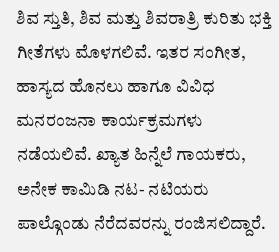ಶಿವ ಸ್ತುತಿ, ಶಿವ ಮತ್ತು ಶಿವರಾತ್ರಿ ಕುರಿತು ಭಕ್ತಿ ಗೀತೆಗಳು ಮೊಳಗಲಿವೆ. ಇತರ ಸಂಗೀತ, ಹಾಸ್ಯದ ಹೊನಲು ಹಾಗೂ ವಿವಿಧ ಮನರಂಜನಾ ಕಾರ್ಯಕ್ರಮಗಳು ನಡೆಯಲಿವೆ. ಖ್ಯಾತ ಹಿನ್ನೆಲೆ ಗಾಯಕರು, ಅನೇಕ ಕಾಮಿಡಿ ನಟ- ನಟಿಯರು ಪಾಲ್ಗೊಂಡು ನೆರೆದವರನ್ನು ರಂಜಿಸಲಿದ್ದಾರೆ.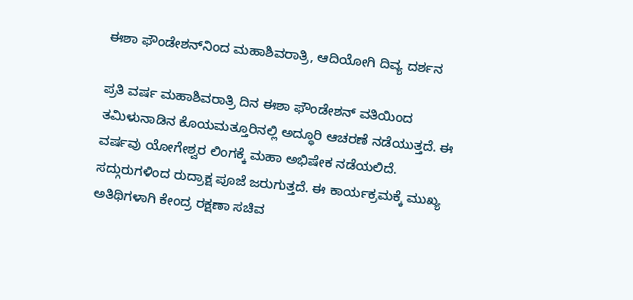ಈಶಾ ಫೌಂಡೇಶನ್‌ನಿಂದ ಮಹಾಶಿವರಾತ್ರಿ, ಆದಿಯೋಗಿ ದಿವ್ಯ ದರ್ಶನ

ಪ್ರತಿ ವರ್ಷ ಮಹಾಶಿವರಾತ್ರಿ ದಿನ ಈಶಾ ಫೌಂಡೇಶನ್ ವತಿಯಿಂದ ತಮಿಳುನಾಡಿನ ಕೊಯಮತ್ತೂರಿನಲ್ಲಿ ಅದ್ಧೂರಿ ಆಚರಣೆ ನಡೆಯುತ್ತದೆ. ಈ ವರ್ಷವು ಯೋಗೇಶ್ವರ ಲಿಂಗಕ್ಕೆ ಮಹಾ ಅಭಿಷೇಕ ನಡೆಯಲಿದೆ. ಸದ್ಗುರುಗಳಿಂದ ರುದ್ರಾಕ್ಷ ಪೂಜೆ ಜರುಗುತ್ತದೆ. ಈ ಕಾರ್ಯಕ್ರಮಕ್ಕೆ ಮುಖ್ಯ ಅತಿಥಿಗಳಾಗಿ ಕೇಂದ್ರ ರಕ್ಷಣಾ ಸಚಿವ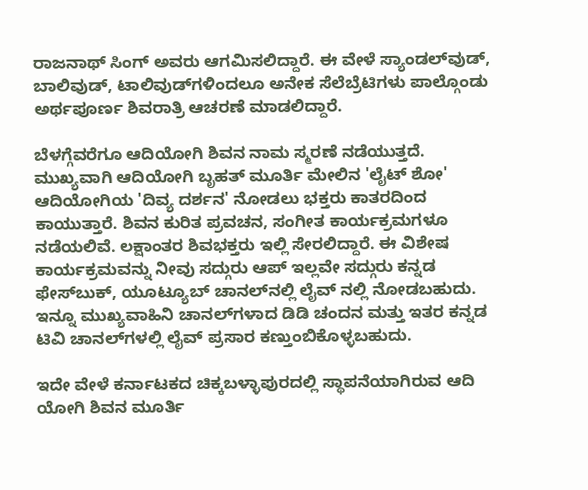ರಾಜನಾಥ್ ಸಿಂಗ್ ಅವರು ಆಗಮಿಸಲಿದ್ದಾರೆ. ಈ ವೇಳೆ ಸ್ಯಾಂಡಲ್‌ವುಡ್, ಬಾಲಿವುಡ್, ಟಾಲಿವುಡ್‌ಗಳಿಂದಲೂ ಅನೇಕ ಸೆಲೆಬ್ರೆಟಿಗಳು ಪಾಲ್ಗೊಂಡು ಅರ್ಥಪೂರ್ಣ ಶಿವರಾತ್ರಿ ಆಚರಣೆ ಮಾಡಲಿದ್ದಾರೆ.

ಬೆಳಗ್ಗೆವರೆಗೂ ಆದಿಯೋಗಿ ಶಿವನ ನಾಮ ಸ್ಮರಣೆ ನಡೆಯುತ್ತದೆ. ಮುಖ್ಯವಾಗಿ ಆದಿಯೋಗಿ ಬೃಹತ್ ಮೂರ್ತಿ ಮೇಲಿನ 'ಲೈಟ್ ಶೋ' ಆದಿಯೋಗಿಯ 'ದಿವ್ಯ ದರ್ಶನ' ನೋಡಲು ಭಕ್ತರು ಕಾತರದಿಂದ ಕಾಯುತ್ತಾರೆ. ಶಿವನ ಕುರಿತ ಪ್ರವಚನ, ಸಂಗೀತ ಕಾರ್ಯಕ್ರಮಗಳೂ ನಡೆಯಲಿವೆ. ಲಕ್ಷಾಂತರ ಶಿವಭಕ್ತರು ಇಲ್ಲಿ ಸೇರಲಿದ್ದಾರೆ. ಈ ವಿಶೇಷ ಕಾರ್ಯಕ್ರಮವನ್ನು ನೀವು ಸದ್ಗುರು ಆಪ್ ಇಲ್ಲವೇ ಸದ್ಗುರು ಕನ್ನಡ ಫೇಸ್‌ಬುಕ್, ಯೂಟ್ಯೂಬ್ ಚಾನಲ್‌ನಲ್ಲಿ ಲೈವ್ ನಲ್ಲಿ ನೋಡಬಹುದು. ಇನ್ನೂ ಮುಖ್ಯವಾಹಿನಿ ಚಾನಲ್‌ಗಳಾದ ಡಿಡಿ ಚಂದನ ಮತ್ತು ಇತರ ಕನ್ನಡ ಟಿವಿ ಚಾನಲ್‌ಗಳಲ್ಲಿ ಲೈವ್ ಪ್ರಸಾರ ಕಣ್ತುಂಬಿಕೊಳ್ಳಬಹುದು.

ಇದೇ ವೇಳೆ ಕರ್ನಾಟಕದ ಚಿಕ್ಕಬಳ್ಳಾಪುರದಲ್ಲಿ ಸ್ಥಾಪನೆಯಾಗಿರುವ ಆದಿ ಯೋಗಿ ಶಿವನ ಮೂರ್ತಿ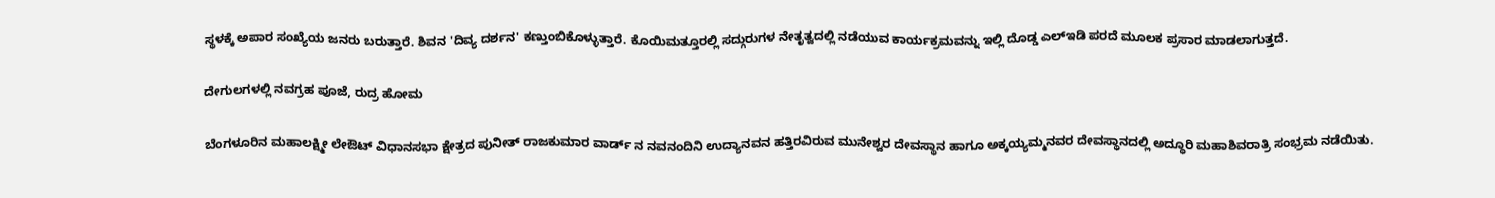ಸ್ಥಳಕ್ಕೆ ಅಪಾರ ಸಂಖ್ಯೆಯ ಜನರು ಬರುತ್ತಾರೆ. ಶಿವನ 'ದಿವ್ಯ ದರ್ಶನ' ಕಣ್ತುಂಬಿಕೊಳ್ಳುತ್ತಾರೆ. ಕೊಯಿಮತ್ತೂರಲ್ಲಿ ಸದ್ಗುರುಗಳ ನೇತೃತ್ವದಲ್ಲಿ ನಡೆಯುವ ಕಾರ್ಯಕ್ರಮವನ್ನು ಇಲ್ಲಿ ದೊಡ್ಡ ಎಲ್‌ಇಡಿ ಪರದೆ ಮೂಲಕ ಪ್ರಸಾರ ಮಾಡಲಾಗುತ್ತದೆ.

ದೇಗುಲಗಳಲ್ಲಿ ನವಗ್ರಹ ಪೂಜೆ, ರುದ್ರ ಹೋಮ

ಬೆಂಗಳೂರಿನ ಮಹಾಲಕ್ಷ್ಮೀ ಲೇಔಟ್ ವಿಧಾನಸಭಾ ಕ್ಷೇತ್ರದ ಪುನೀತ್ ರಾಜಕುಮಾರ ವಾರ್ಡ್ ನ ನವನಂದಿನಿ ಉದ್ಯಾನವನ ಹತ್ತಿರವಿರುವ ಮುನೇಶ್ವರ ದೇವಸ್ಥಾನ ಹಾಗೂ ಅಕ್ಕಯ್ಯಮ್ಮನವರ ದೇವಸ್ಥಾನದಲ್ಲಿ ಅದ್ಧೂರಿ ಮಹಾಶಿವರಾತ್ರಿ ಸಂಭ್ರಮ ನಡೆಯಿತು.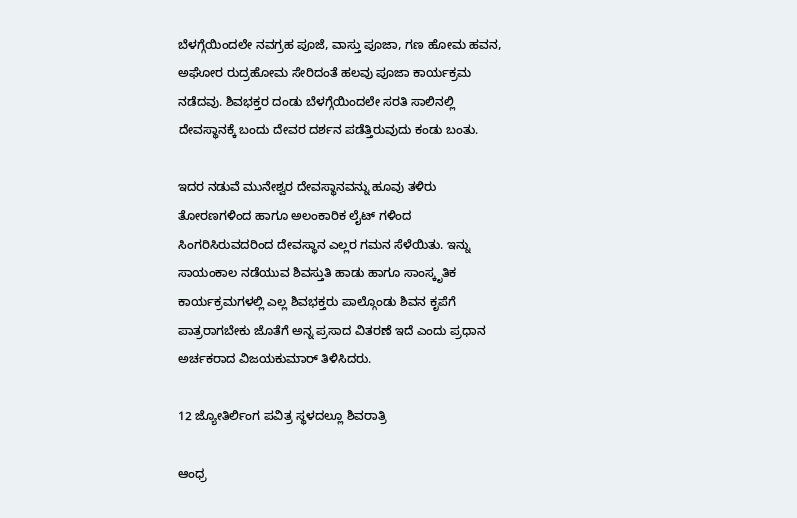ಬೆಳಗ್ಗೆಯಿಂದಲೇ ನವಗ್ರಹ ಪೂಜೆ, ವಾಸ್ತು ಪೂಜಾ, ಗಣ ಹೋಮ ಹವನ, ಅಘೋರ ರುದ್ರಹೋಮ ಸೇರಿದಂತೆ ಹಲವು ಪೂಜಾ ಕಾರ್ಯಕ್ರಮ ನಡೆದವು. ಶಿವಭಕ್ತರ ದಂಡು ಬೆಳಗ್ಗೆಯಿಂದಲೇ ಸರತಿ ಸಾಲಿನಲ್ಲಿ ದೇವಸ್ಥಾನಕ್ಕೆ ಬಂದು ದೇವರ ದರ್ಶನ ಪಡೆತ್ತಿರುವುದು ಕಂಡು ಬಂತು.

ಇದರ ನಡುವೆ ಮುನೇಶ್ವರ ದೇವಸ್ಥಾನವನ್ನು ಹೂವು ತಳಿರು ತೋರಣಗಳಿಂದ ಹಾಗೂ ಅಲಂಕಾರಿಕ ಲೈಟ್ ಗಳಿಂದ ಸಿಂಗರಿಸಿರುವದರಿಂದ ದೇವಸ್ಥಾನ ಎಲ್ಲರ ಗಮನ ಸೆಳೆಯಿತು. ಇನ್ನು ಸಾಯಂಕಾಲ ನಡೆಯುವ ಶಿವಸ್ತುತಿ ಹಾಡು ಹಾಗೂ ಸಾಂಸ್ಕೃತಿಕ ಕಾರ್ಯಕ್ರಮಗಳಲ್ಲಿ ಎಲ್ಲ ಶಿವಭಕ್ತರು ಪಾಲ್ಗೊಂಡು ಶಿವನ ಕೃಪೆಗೆ ಪಾತ್ರರಾಗಬೇಕು ಜೊತೆಗೆ ಅನ್ನ ಪ್ರಸಾದ ವಿತರಣೆ ಇದೆ ಎಂದು ಪ್ರಧಾನ ಅರ್ಚಕರಾದ ವಿಜಯಕುಮಾರ್ ತಿಳಿಸಿದರು.

12 ಜ್ಯೋತಿರ್ಲಿಂಗ ಪವಿತ್ರ ಸ್ಥಳದಲ್ಲೂ ಶಿವರಾತ್ರಿ

ಆಂಧ್ರ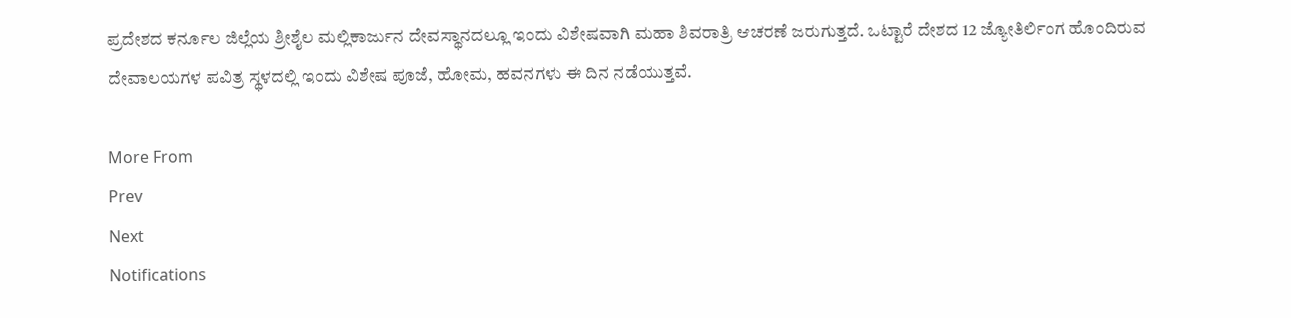ಪ್ರದೇಶದ ಕರ್ನೂಲ ಜಿಲ್ಲೆಯ ಶ್ರೀಶೈಲ ಮಲ್ಲಿಕಾರ್ಜುನ ದೇವಸ್ಥಾನದಲ್ಲೂ ಇಂದು ವಿಶೇಷವಾಗಿ ಮಹಾ ಶಿವರಾತ್ರಿ ಆಚರಣೆ ಜರುಗುತ್ತದೆ. ಒಟ್ಟಾರೆ ದೇಶದ 12 ಜ್ಯೋತಿರ್ಲಿಂಗ ಹೊಂದಿರುವ ದೇವಾಲಯಗಳ ಪವಿತ್ರ ಸ್ಥಳದಲ್ಲಿ ಇಂದು ವಿಶೇಷ ಪೂಜೆ, ಹೋಮ, ಹವನಗಳು ಈ ದಿನ ನಡೆಯುತ್ತವೆ.

More From
Prev
Next
Notifications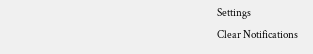Settings
Clear Notifications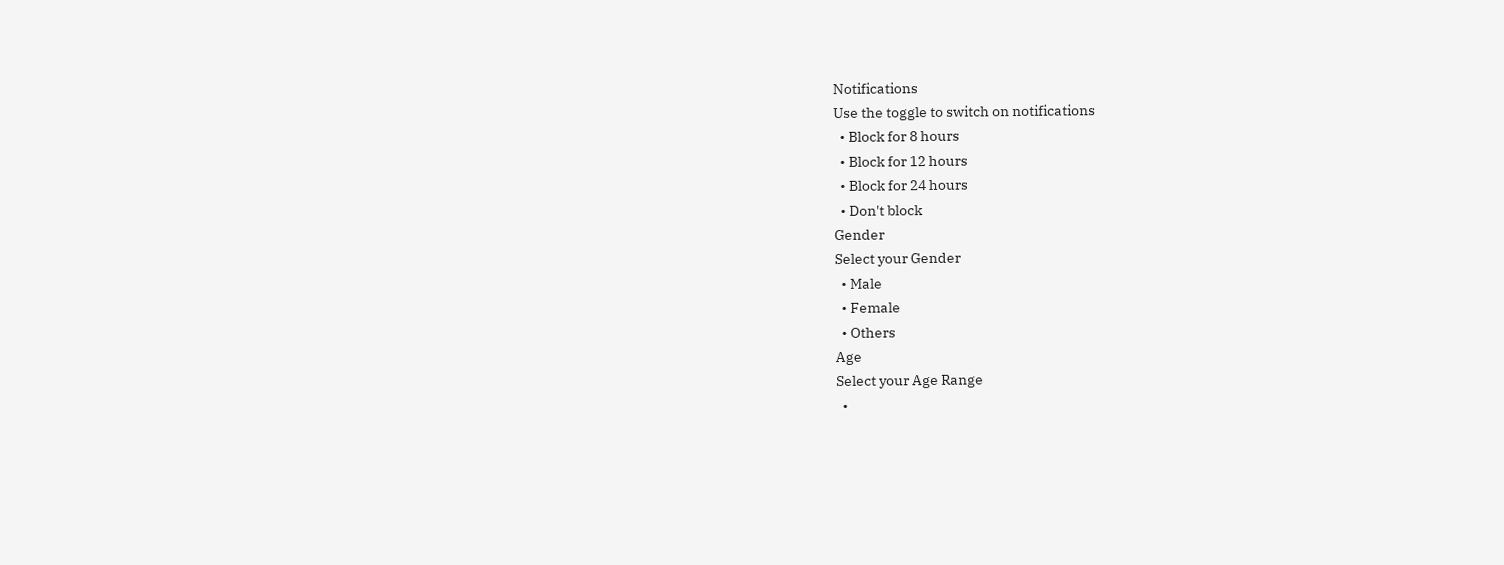Notifications
Use the toggle to switch on notifications
  • Block for 8 hours
  • Block for 12 hours
  • Block for 24 hours
  • Don't block
Gender
Select your Gender
  • Male
  • Female
  • Others
Age
Select your Age Range
  •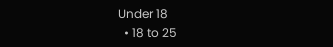Under 18
  • 18 to 25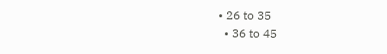• 26 to 35
  • 36 to 45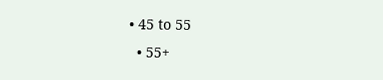• 45 to 55
  • 55+